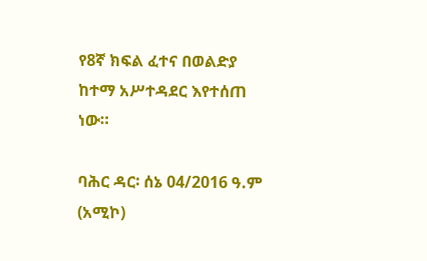የ8ኛ ክፍል ፈተና በወልድያ ከተማ አሥተዳደር እየተሰጠ ነው።

ባሕር ዳር፡ ሰኔ 04/2016 ዓ.ም (አሚኮ)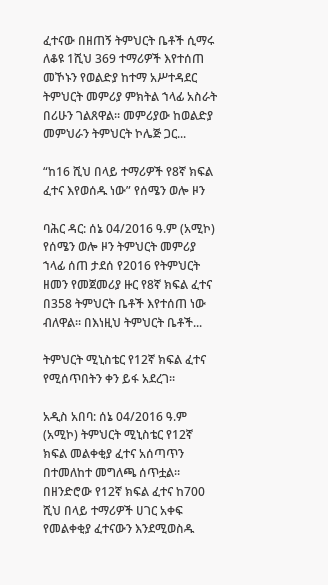ፈተናው በዘጠኝ ትምህርት ቤቶች ሲማሩ ለቆዩ 1ሺህ 369 ተማሪዎች እየተሰጠ መኾኑን የወልድያ ከተማ አሥተዳደር ትምህርት መምሪያ ምክትል ኀላፊ አስራት በሪሁን ገልጸዋል። መምሪያው ከወልድያ መምህራን ትምህርት ኮሌጅ ጋር...

“ከ16 ሺህ በላይ ተማሪዎች የ8ኛ ክፍል ፈተና እየወሰዱ ነው” የሰሜን ወሎ ዞን

ባሕር ዳር: ሰኔ 04/2016 ዓ.ም (አሚኮ) የሰሜን ወሎ ዞን ትምህርት መምሪያ ኀላፊ ሰጠ ታደሰ የ2016 የትምህርት ዘመን የመጀመሪያ ዙር የ8ኛ ክፍል ፈተና በ358 ትምህርት ቤቶች እየተሰጠ ነው ብለዋል። በእነዚህ ትምህርት ቤቶች...

ትምህርት ሚኒስቴር የ12ኛ ክፍል ፈተና የሚሰጥበትን ቀን ይፋ አደረገ።

አዲስ አበባ: ሰኔ 04/2016 ዓ.ም (አሚኮ) ትምህርት ሚኒስቴር የ12ኛ ክፍል መልቀቂያ ፈተና አሰጣጥን በተመለከተ መግለጫ ሰጥቷል። በዘንድሮው የ12ኛ ክፍል ፈተና ከ700 ሺህ በላይ ተማሪዎች ሀገር አቀፍ የመልቀቂያ ፈተናውን እንደሚወስዱ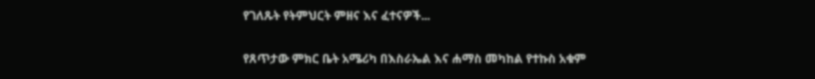የገለጹት የትምህርት ምዘና እና ፈተናዎች...

የጸጥታው ምክር ቤት አሜሪካ በእስራኤል እና ሐማስ መካከል የተኩስ አቁም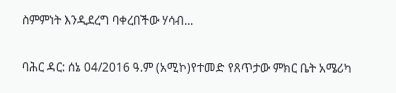ስምምነት እንዲደረግ ባቀረበችው ሃሳብ...

ባሕር ዳር: ሰኔ 04/2016 ዓ.ም (አሚኮ)የተመድ የጸጥታው ምክር ቤት አሜሪካ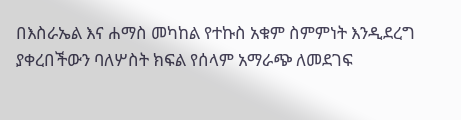በእስራኤል እና ሐማስ መካከል የተኩስ አቁም ስምምነት እንዲደረግ ያቀረበችውን ባለሦስት ክፍል የሰላም አማራጭ ለመደገፍ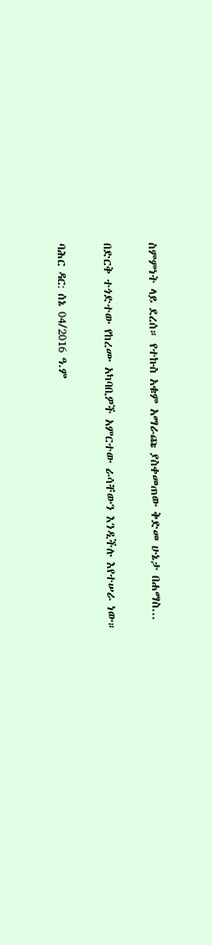ስምምነት ላይ ደረሰ። የተኩስ አቁም አማራጩ ያስቀመጠው ቅድመ ሁኔታ በሐማስ...

በድርቅ ተጎድተው የከረሙ አካባቢዎች አምርተው ራሳቸውን እንዲችሉ እየተሠራ ነው።

ባሕር ዳር: ሰኔ 04/2016 ዓ.ም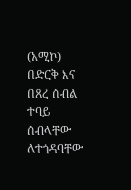(አሚኮ) በድርቅ እና በጸረ ሰብል ተባይ ሰብላቸው ለተጎዳባቸው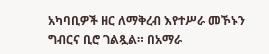አካባቢዎች ዘር ለማቅረብ እየተሥራ መኾኑን ግብርና ቢሮ ገልጿል። በአማራ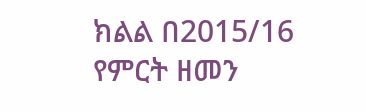ክልል በ2015/16 የምርት ዘመን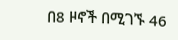በ8 ዞኖች በሚገኙ 46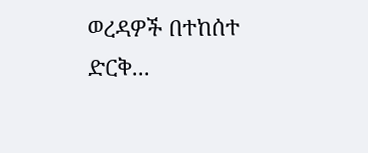ወረዳዎች በተከሰተ ድርቅ...